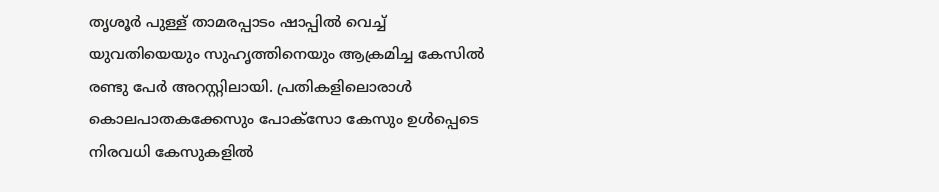തൃശൂര്‍ പുള്ള് താമരപ്പാടം ഷാപ്പില്‍ വെച്ച് യുവതിയെയും സുഹൃത്തിനെയും ആക്രമിച്ച കേസില്‍ രണ്ടു പേര്‍ അറസ്റ്റിലായി. പ്രതികളിലൊരാള്‍ കൊലപാതകക്കേസും പോക്‌സോ കേസും ഉള്‍പ്പെടെ നിരവധി കേസുകളില്‍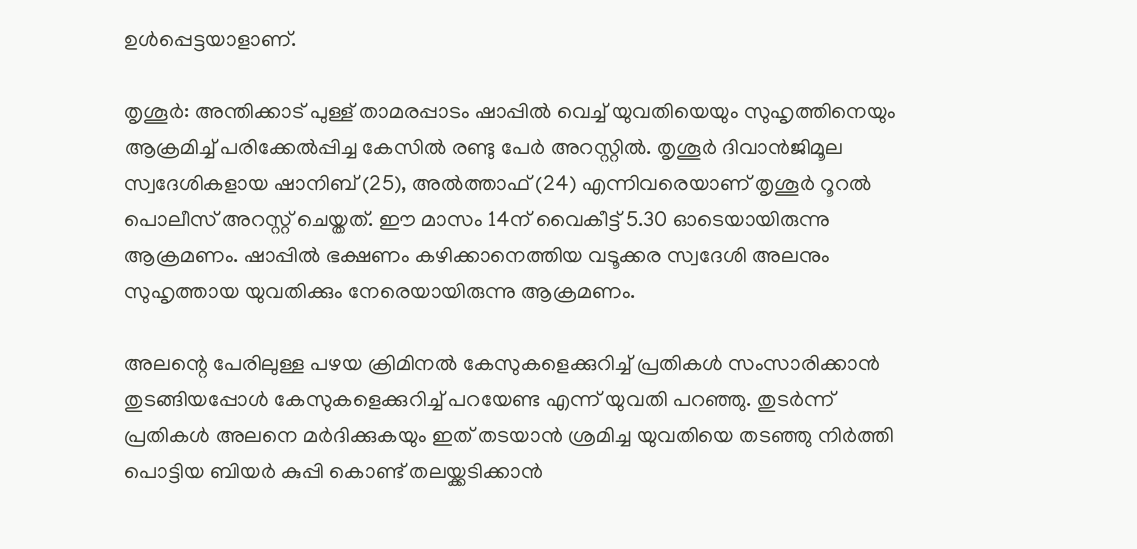ഉള്‍പ്പെട്ടയാളാണ്.

തൃശൂര്‍: അന്തിക്കാട് പുള്ള് താമരപ്പാടം ഷാപ്പില്‍ വെച്ച് യുവതിയെയും സുഹൃത്തിനെയും ആക്രമിച്ച് പരിക്കേല്‍പ്പിച്ച കേസില്‍ രണ്ടു പേര്‍ അറസ്റ്റില്‍. തൃശൂര്‍ ദിവാന്‍ജിമൂല സ്വദേശികളായ ഷാനിബ് (25), അല്‍ത്താഫ് (24) എന്നിവരെയാണ് തൃശൂര്‍ റൂറല്‍ പൊലീസ് അറസ്റ്റ് ചെയ്തത്. ഈ മാസം 14ന് വൈകീട്ട് 5.30 ഓടെയായിരുന്നു ആക്രമണം. ഷാപ്പില്‍ ഭക്ഷണം കഴിക്കാനെത്തിയ വടൂക്കര സ്വദേശി അലനും സുഹൃത്തായ യുവതിക്കും നേരെയായിരുന്നു ആക്രമണം.

അലന്റെ പേരിലുള്ള പഴയ ക്രിമിനല്‍ കേസുകളെക്കുറിച്ച് പ്രതികള്‍ സംസാരിക്കാന്‍ തുടങ്ങിയപ്പോള്‍ കേസുകളെക്കുറിച്ച് പറയേണ്ട എന്ന് യുവതി പറഞ്ഞു. തുടർന്ന് പ്രതികള്‍ അലനെ മര്‍ദിക്കുകയും ഇത് തടയാന്‍ ശ്രമിച്ച യുവതിയെ തടഞ്ഞു നിര്‍ത്തി പൊട്ടിയ ബിയര്‍ കുപ്പി കൊണ്ട് തലയ്ക്കടിക്കാന്‍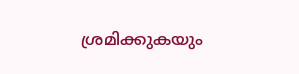ശ്രമിക്കുകയും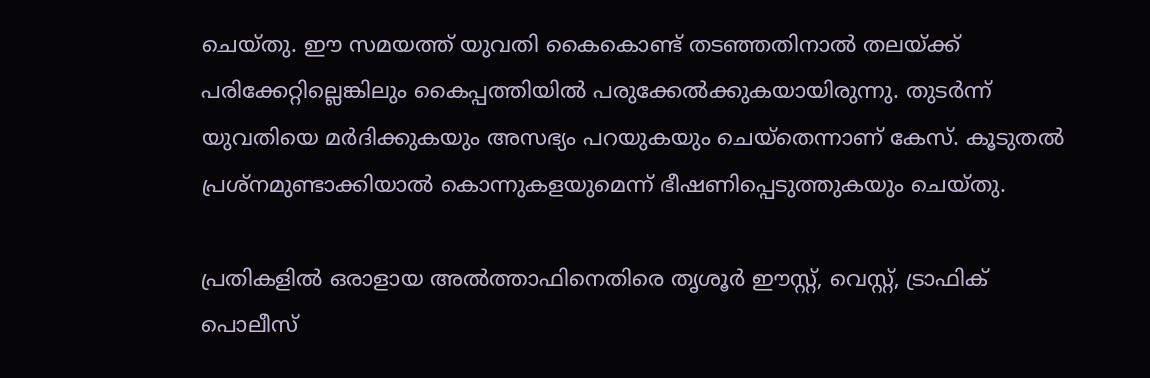ചെയ്തു. ഈ സമയത്ത് യുവതി കൈകൊണ്ട് തടഞ്ഞതിനാല്‍ തലയ്ക്ക് പരിക്കേറ്റില്ലെങ്കിലും കൈപ്പത്തിയിൽ പരുക്കേല്‍ക്കുകയായിരുന്നു. തുടര്‍ന്ന് യുവതിയെ മര്‍ദിക്കുകയും അസഭ്യം പറയുകയും ചെയ്തെന്നാണ് കേസ്. കൂടുതല്‍ പ്രശ്‌നമുണ്ടാക്കിയാല്‍ കൊന്നുകളയുമെന്ന് ഭീഷണിപ്പെടുത്തുകയും ചെയ്തു.

പ്രതികളിൽ ഒരാളായ അല്‍ത്താഫിനെതിരെ തൃശൂര്‍ ഈസ്റ്റ്, വെസ്റ്റ്, ട്രാഫിക് പൊലീസ്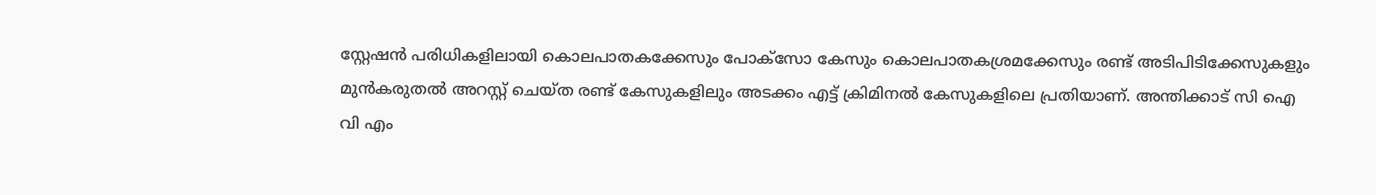സ്റ്റേഷന്‍ പരിധികളിലായി കൊലപാതകക്കേസും പോക്‌സോ കേസും കൊലപാതകശ്രമക്കേസും രണ്ട് അടിപിടിക്കേസുകളും മുന്‍കരുതല്‍ അറസ്റ്റ് ചെയ്ത രണ്ട് കേസുകളിലും അടക്കം എട്ട് ക്രിമിനല്‍ കേസുകളിലെ പ്രതിയാണ്. അന്തിക്കാട് സി ഐ വി എം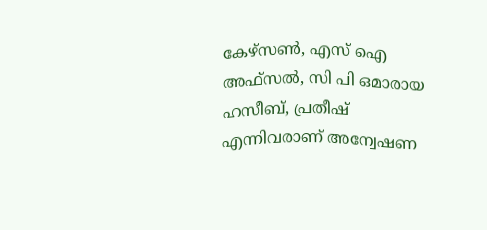കേഴ്‌സണ്‍, എസ് ഐ അഫ്‌സല്‍, സി പി ഒമാരായ ഹസീബ്, പ്രതീഷ് എന്നിവരാണ് അന്വേഷണ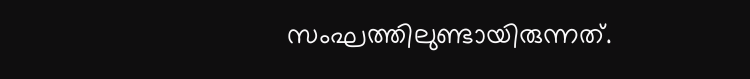സംഘത്തിലുണ്ടായിരുന്നത്.